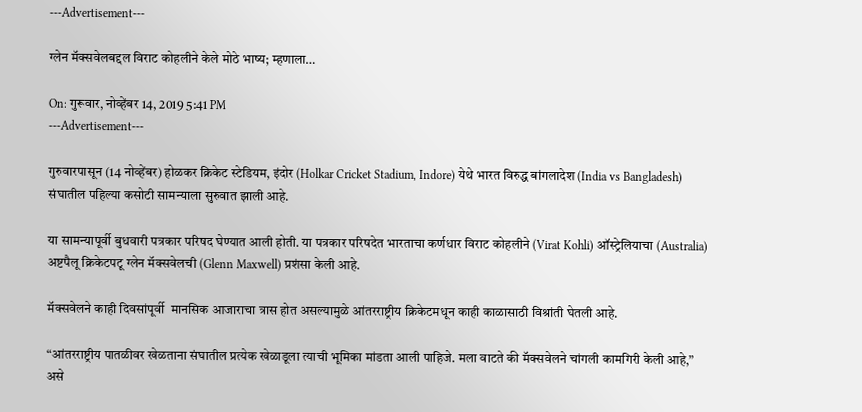---Advertisement---

ग्लेन मॅक्सवेलबद्दल विराट कोहलीने केले मोठे भाष्य; म्हणाला…

On: गुरूवार, नोव्हेंबर 14, 2019 5:41 PM
---Advertisement---

गुरुवारपासून (14 नोव्हेंबर) होळकर क्रिकेट स्टेडियम, इंदोर (Holkar Cricket Stadium, Indore) येथे भारत विरुद्ध बांगलादेश (India vs Bangladesh) संघातील पहिल्या कसोटी सामन्याला सुरुवात झाली आहे.

या सामन्यापूर्वी बुधवारी पत्रकार परिषद घेण्यात आली होती. या पत्रकार परिषदेत भारताचा कर्णधार विराट कोहलीने (Virat Kohli) ऑस्ट्रेलियाचा (Australia) अष्टपैलू क्रिकेटपटू ग्लेन मॅक्सवेलची (Glenn Maxwell) प्रशंसा केली आहे.

मॅक्सवेलने काही दिवसांपूर्वी  मानसिक आजाराचा त्रास होत असल्यामुळे आंतरराष्ट्रीय क्रिकेटमधून काही काळासाठी विश्रांती घेतली आहे.

“आंतरराष्ट्रीय पातळीवर खेळताना संघातील प्रत्येक खेळाडूला त्याची भूमिका मांडता आली पाहिजे. मला वाटते की मॅक्सवेलने चांगली कामगिरी केली आहे,” असे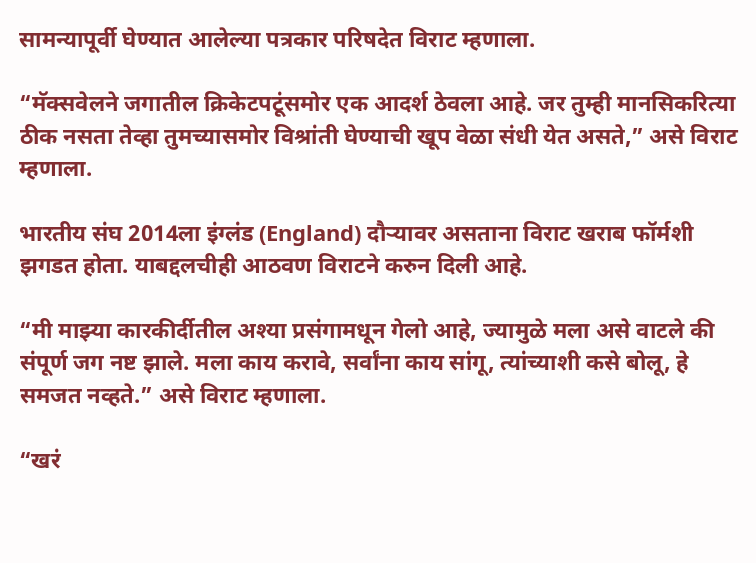सामन्यापूर्वी घेण्यात आलेल्या पत्रकार परिषदेत विराट म्हणाला.

“मॅक्सवेलने जगातील क्रिकेटपटूंसमोर एक आदर्श ठेवला आहे. जर तुम्ही मानसिकरित्या ठीक नसता तेव्हा तुमच्यासमोर विश्रांती घेण्याची खूप वेळा संधी येत असते,” असे विराट म्हणाला.

भारतीय संघ 2014ला इंग्लंड (England) दौऱ्यावर असताना विराट खराब फॉर्मशी झगडत होता. याबद्दलचीही आठवण विराटने करुन दिली आहे.

“मी माझ्या कारकीर्दीतील अश्या प्रसंगामधून गेलो आहे, ज्यामुळे मला असे वाटले की संपूर्ण जग नष्ट झाले. मला काय करावे, सर्वांना काय सांगू, त्यांच्याशी कसे बोलू, हे समजत नव्हते.” असे विराट म्हणाला.

“खरं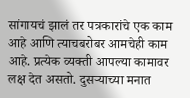सांगायचं झालं तर पत्रकारांचे एक काम आहे आणि त्याचबरोबर आमचेही काम आहे. प्रत्येक व्यक्ती आपल्या कामावर लक्ष देत असतो. दुसऱ्याच्या मनात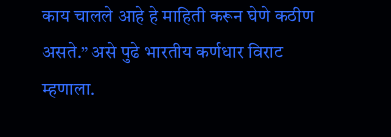काय चालले आहे हे माहिती करून घेणे कठीण असते.” असे पुढे भारतीय कर्णधार विराट म्हणाला.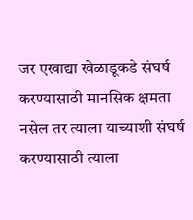जर एखाद्या खेळाडूकडे संघर्ष करण्यासाठी मानसिक क्षमता नसेल तर त्याला याच्याशी संघर्ष करण्यासाठी त्याला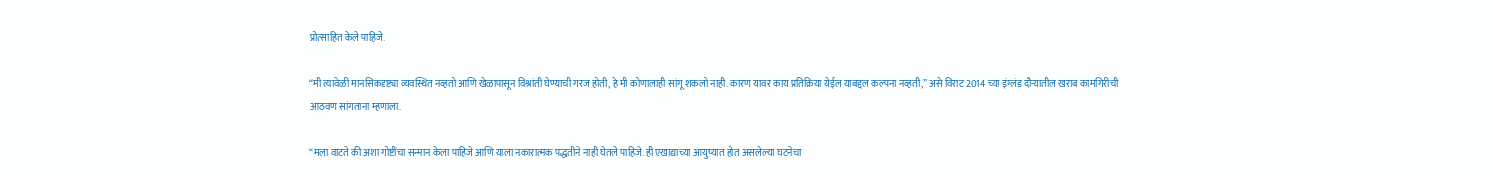प्रोत्साहित केले पाहिजे.

“मी त्यावेळी मानसिकदृष्ट्या व्यवस्थित नव्हतो आणि खेळापासून विश्रांती घेण्याची गरज होती, हे मी कोणालाही सांगू शकलो नाही. कारण यावर काय प्रतिक्रिया येईल याबद्दल कल्पना नव्हती,” असे विराट 2014 च्या इंग्लंड दौऱ्यातील खराब कामगिरीची आठवण सांगताना म्हणाला.

“मला वाटते की अशा गोष्टींचा सन्मान केला पाहिजे आणि याला नकारात्मक पद्धतीने नाही घेतले पाहिजे. ही एखाद्याच्या आयुष्यात होत असलेल्या घटनेचा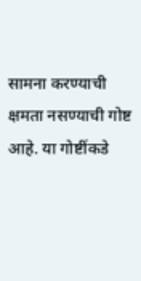सामना करण्याची क्षमता नसण्याची गोष्ट आहे. या गोष्टींकडे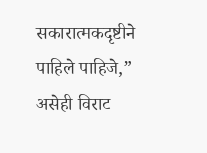सकारात्मकदृष्टीने पाहिले पाहिजे,” असेही विराट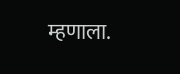म्हणाला.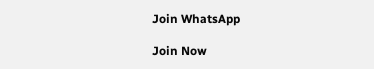Join WhatsApp

Join Now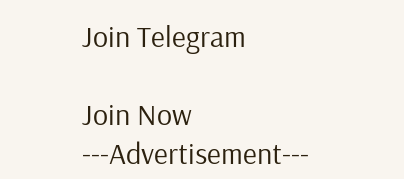Join Telegram

Join Now
---Advertisement---